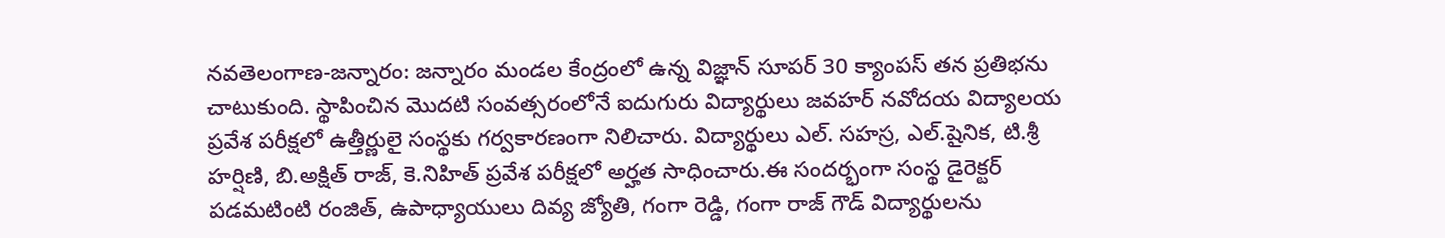నవతెలంగాణ-జన్నారం: జన్నారం మండల కేంద్రంలో ఉన్న విజ్ఞాన్ సూపర్ 30 క్యాంపస్ తన ప్రతిభను చాటుకుంది. స్థాపించిన మొదటి సంవత్సరంలోనే ఐదుగురు విద్యార్థులు జవహర్ నవోదయ విద్యాలయ ప్రవేశ పరీక్షలో ఉత్తీర్ణులై సంస్థకు గర్వకారణంగా నిలిచారు. విద్యార్థులు ఎల్. సహస్ర, ఎల్.షైనిక, టి.శ్రీ హర్షిణి, బి.అక్షిత్ రాజ్, కె.నిహిత్ ప్రవేశ పరీక్షలో అర్హత సాధించారు.ఈ సందర్భంగా సంస్థ డైరెక్టర్ పడమటింటి రంజిత్, ఉపాధ్యాయులు దివ్య జ్యోతి, గంగా రెడ్డి, గంగా రాజ్ గౌడ్ విద్యార్థులను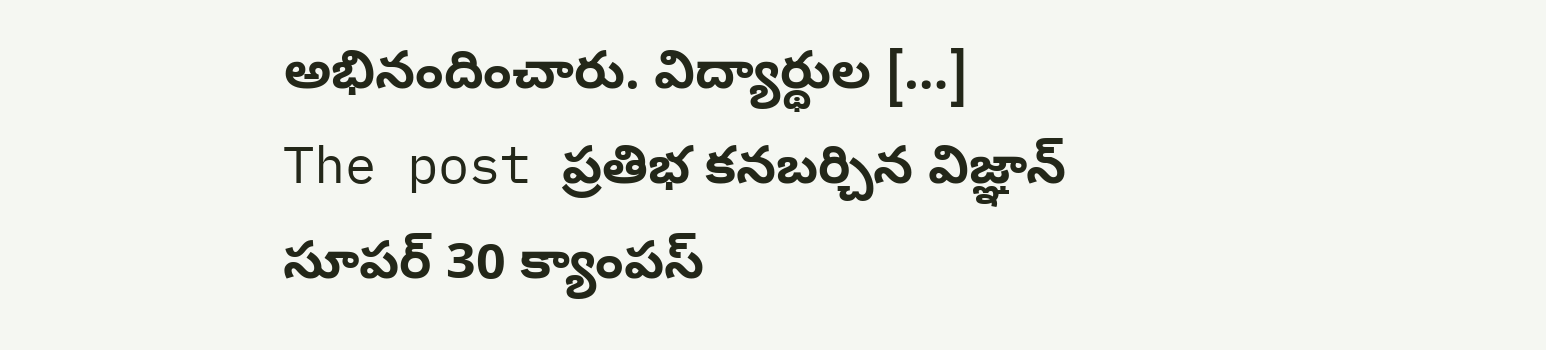అభినందించారు. విద్యార్థుల […]
The post ప్రతిభ కనబర్చిన విజ్ఞాన్ సూపర్ 30 క్యాంపస్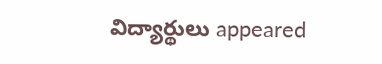విద్యార్థులు appeared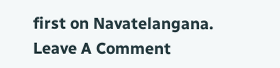first on Navatelangana.
Leave A Comment